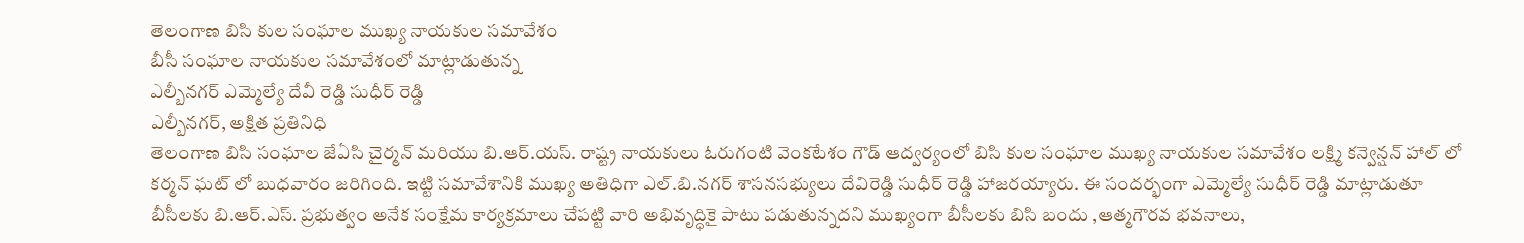తెలంగాణ బిసి కుల సంఘాల ముఖ్య నాయకుల సమావేశం
బీసీ సంఘాల నాయకుల సమావేశంలో మాట్లాడుతున్న
ఎల్బీనగర్ ఎమ్మెల్యే దేవీ రెడ్డి సుధీర్ రెడ్డి
ఎల్బీనగర్, అక్షిత ప్రతినిధి
తెలంగాణ బిసి సంఘాల జేఏసి చైర్మన్ మరియు బి.ఆర్.యస్. రాష్ట్ర నాయకులు ఓరుగంటి వెంకటేశం గౌడ్ ఆద్వర్యంలో బిసి కుల సంఘాల ముఖ్య నాయకుల సమావేశం లక్ష్మి కన్వెన్షన్ హాల్ లో కర్మన్ ఘట్ లో బుధవారం జరిగింది. ఇట్టి సమావేశానికి ముఖ్య అతిధిగా ఎల్.బి.నగర్ శాసనసభ్యులు దేవిరెడ్డి సుధీర్ రెడ్డి హాజరయ్యారు. ఈ సందర్భంగా ఎమ్మెల్యే సుధీర్ రెడ్డి మాట్లాడుతూ బీసీలకు బి.ఆర్.ఎస్. ప్రభుత్వం అనేక సంక్షేమ కార్యక్రమాలు చేపట్టి వారి అభివృద్ధికై పాటు పడుతున్నదని ముఖ్యంగా బీసీలకు బిసి బందు ,ఆత్మగౌరవ భవనాలు,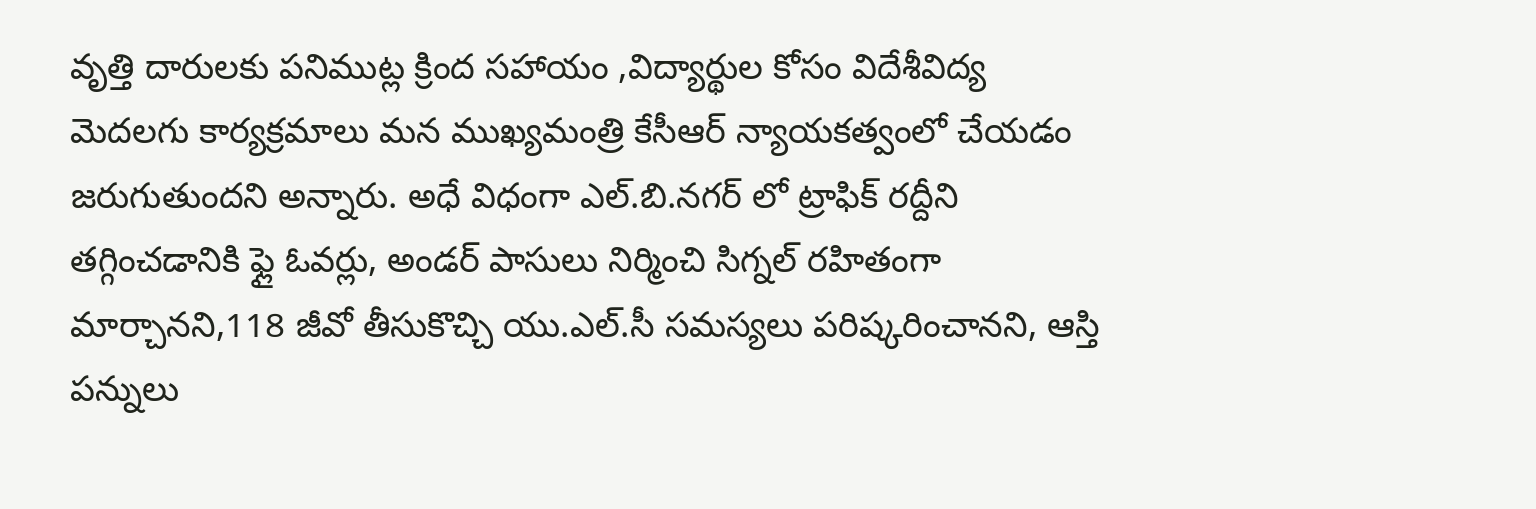వృత్తి దారులకు పనిముట్ల క్రింద సహాయం ,విద్యార్థుల కోసం విదేశీవిద్య మెదలగు కార్యక్రమాలు మన ముఖ్యమంత్రి కేసీఆర్ న్యాయకత్వంలో చేయడం జరుగుతుందని అన్నారు. అధే విధంగా ఎల్.బి.నగర్ లో ట్రాఫిక్ రద్దీని తగ్గించడానికి ఫ్లై ఓవర్లు, అండర్ పాసులు నిర్మించి సిగ్నల్ రహితంగా మార్చానని,118 జీవో తీసుకొచ్చి యు.ఎల్.సీ సమస్యలు పరిష్కరించానని, ఆస్తి పన్నులు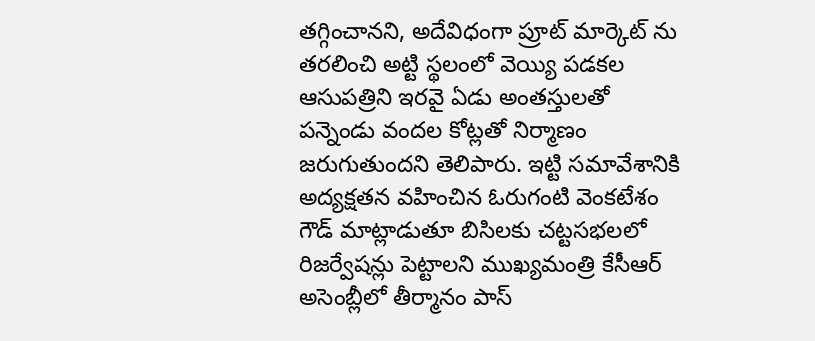తగ్గించానని, అదేవిధంగా ప్రూట్ మార్కెట్ ను తరలించి అట్టి స్థలంలో వెయ్యి పడకల ఆసుపత్రిని ఇరవై ఏడు అంతస్తులతో పన్నెండు వందల కోట్లతో నిర్మాణం జరుగుతుందని తెలిపారు. ఇట్టి సమావేశానికి అద్యక్షతన వహించిన ఓరుగంటి వెంకటేశం గౌడ్ మాట్లాడుతూ బిసిలకు చట్టసభలలో రిజర్వేషన్లు పెట్టాలని ముఖ్యమంత్రి కేసీఆర్ అసెంబ్లీలో తీర్మానం పాస్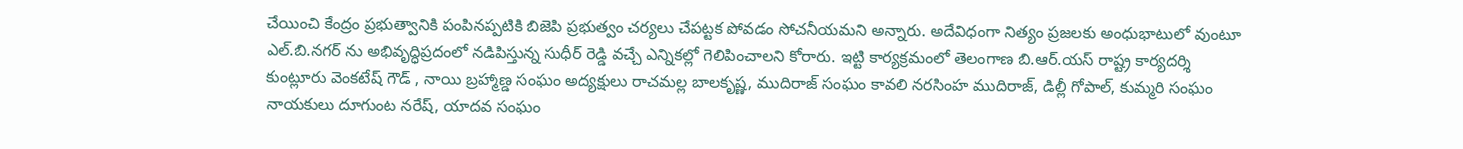చేయించి కేంద్రం ప్రభుత్వానికి పంపినప్పటికి బిజెపి ప్రభుత్వం చర్యలు చేపట్టక పోవడం సోచనీయమని అన్నారు. అదేవిధంగా నిత్యం ప్రజలకు అంధుభాటులో వుంటూ ఎల్.బి.నగర్ ను అభివృద్ధిప్రదంలో నడిపిస్తున్న సుధీర్ రెడ్డి వచ్చే ఎన్నికల్లో గెలిపించాలని కోరారు. ఇట్టి కార్యక్రమంలో తెలంగాణ బి.ఆర్.యస్ రాష్ట్ర కార్యదర్శి కుంట్లూరు వెంకటేష్ గౌడ్ , నాయి బ్రహ్మాణ్డ సంఘం అద్యక్షులు రాచమల్ల బాలకృష్ణ, ముదిరాజ్ సంఘం కావలి నరసింహ ముదిరాజ్, డిల్లీ గోపాల్, కుమ్మరి సంఘం నాయకులు దూగుంట నరేష్, యాదవ సంఘం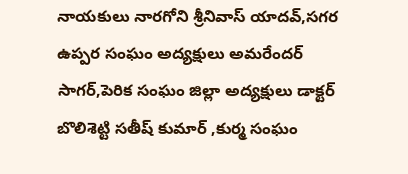నాయకులు నారగోని శ్రీనివాస్ యాదవ్,సగర ఉప్పర సంఘం అద్యక్షులు అమరేందర్ సాగర్,పెరిక సంఘం జిల్లా అద్యక్షులు డాక్టర్ బొలిశెట్టి సతీష్ కుమార్ ,కుర్మ సంఘం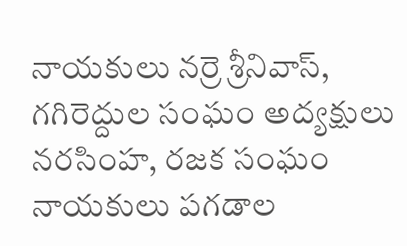నాయకులు నర్రె శ్రీనివాస్, గగిరెద్దుల సంఘం అద్యక్షులు నరసింహ, రజక సంఘం నాయకులు పగడాల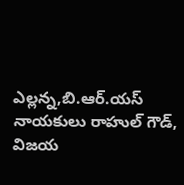ఎల్లన్న,బి.ఆర్.యస్ నాయకులు రాహుల్ గౌడ్, విజయ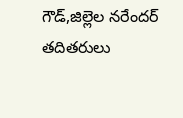గౌడ్,జిల్లెల నరేందర్ తదితరులు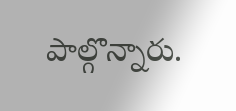పాల్గొన్నారు.